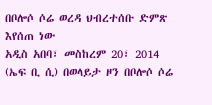በቦሎሶ ሶሬ ወረዳ ህብረተሰቡ ድምጽ እየሰጠ ነው
አዲስ አበባ፣ መስከረም 20፣ 2014 (ኤፍ ቢ ሲ) በወላይታ ዞን በቦሎሶ ሶሬ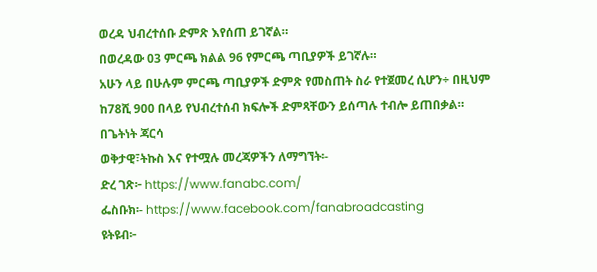ወረዳ ህብረተሰቡ ድምጽ እየሰጠ ይገኛል።
በወረዳው 03 ምርጫ ክልል 96 የምርጫ ጣቢያዎች ይገኛሉ።
አሁን ላይ በሁሉም ምርጫ ጣቢያዎች ድምጽ የመስጠት ስራ የተጀመረ ሲሆን÷ በዚህም ከ78ሺ 900 በላይ የህብረተሰብ ክፍሎች ድምጻቸውን ይሰጣሉ ተብሎ ይጠበቃል።
በጌትነት ጃርሳ
ወቅታዊ፣ትኩስ እና የተሟሉ መረጃዎችን ለማግኘት፡-
ድረ ገጽ፦ https://www.fanabc.com/
ፌስቡክ፡- https://www.facebook.com/fanabroadcasting
ዩትዩብ፦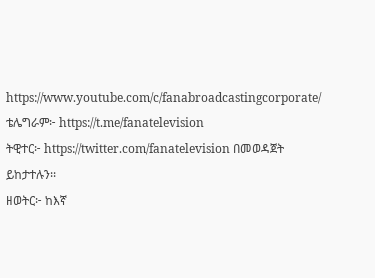https://www.youtube.com/c/fanabroadcastingcorporate/
ቴሌግራም፦ https://t.me/fanatelevision
ትዊተር፦ https://twitter.com/fanatelevision በመወዳጀት ይከታተሉን፡፡
ዘወትር፦ ከእኛ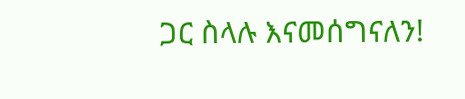ጋር ስላሉ እናመሰግናለን!